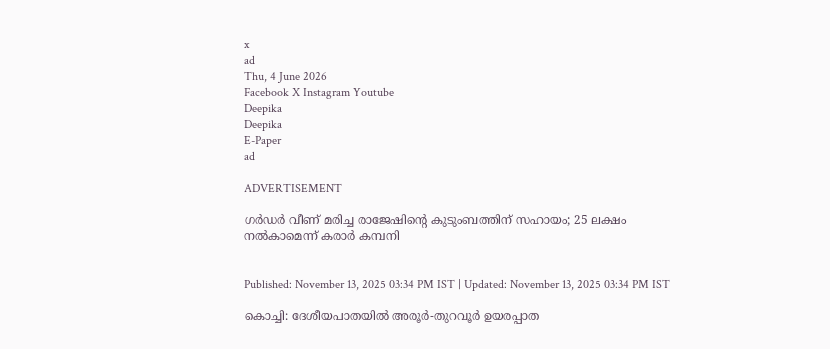x
ad
Thu, 4 June 2026
Facebook X Instagram Youtube
Deepika
Deepika
E-Paper
ad

ADVERTISEMENT

ഗർഡർ വീണ് മരിച്ച രാജേഷിന്‍റെ കുടുംബത്തിന് സഹായം; 25 ലക്ഷം നൽകാമെന്ന് കരാർ കമ്പനി


Published: November 13, 2025 03:34 PM IST | Updated: November 13, 2025 03:34 PM IST

കൊച്ചി: ദേശീയപാതയില്‍ അരൂര്‍-തുറവൂര്‍ ഉയരപ്പാത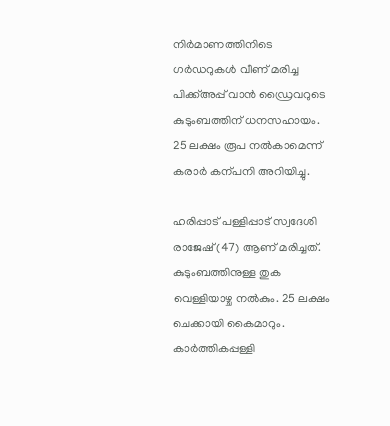നിര്‍മാണത്തിനിടെ ഗര്‍ഡറുകള്‍ വീണ് മരിച്ച പിക്ക്അപ്പ് വാന്‍ ഡ്രൈവറുടെ കുടുംബത്തിന് ധനസഹായം. 25 ലക്ഷം രൂപ നൽകാമെന്ന് കരാർ കന്പനി അറിയിച്ചു.

ഹരിപ്പാട് പള്ളിപ്പാട് സ്വദേശി രാജേഷ് (47) ആണ് മരിച്ചത്. കുടുംബത്തിനുള്ള തുക വെള്ളിയാഴ്ച നൽകും. 25 ലക്ഷം ചെക്കായി കൈമാറും. കാർത്തികപ്പള്ളി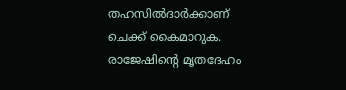തഹസിൽദാർക്കാണ് ചെക്ക് കൈമാറുക. രാജേഷിന്‍റെ മൃതദേഹം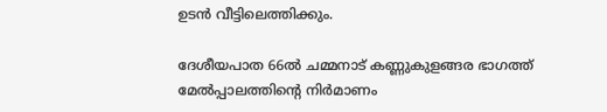ഉടൻ വീട്ടിലെത്തിക്കും.

ദേശീയപാത 66ല്‍ ചമ്മനാട് കണ്ണുകുളങ്ങര ഭാഗത്ത് മേല്‍പ്പാലത്തിന്‍റെ നിര്‍മാണം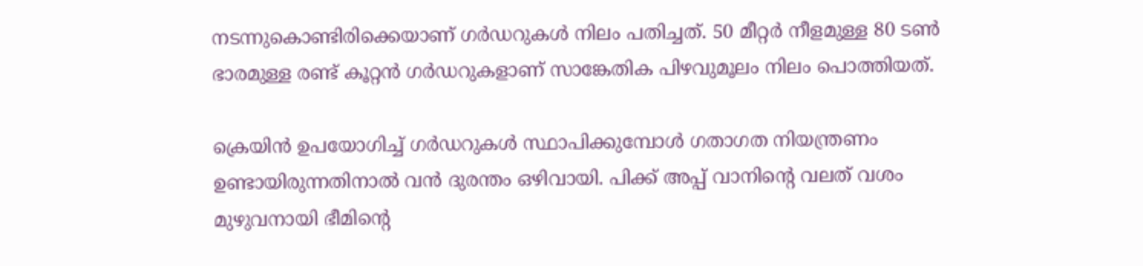നടന്നുകൊണ്ടിരിക്കെയാണ് ഗര്‍ഡറുകള്‍ നിലം പതിച്ചത്. 50 മീറ്റര്‍ നീളമുള്ള 80 ടണ്‍ ഭാരമുള്ള രണ്ട് കൂറ്റന്‍ ഗര്‍ഡറുകളാണ് സാങ്കേതിക പിഴവുമൂലം നിലം പൊത്തിയത്.

ക്രെയിന്‍ ഉപയോഗിച്ച് ഗര്‍ഡറുകള്‍ സ്ഥാപിക്കുമ്പോള്‍ ഗതാഗത നിയന്ത്രണം ഉണ്ടായിരുന്നതിനാല്‍ വന്‍ ദുരന്തം ഒഴിവായി. പിക്ക് അപ്പ് വാനിന്‍റെ വലത് വശം മുഴുവനായി ഭീമിന്‍റെ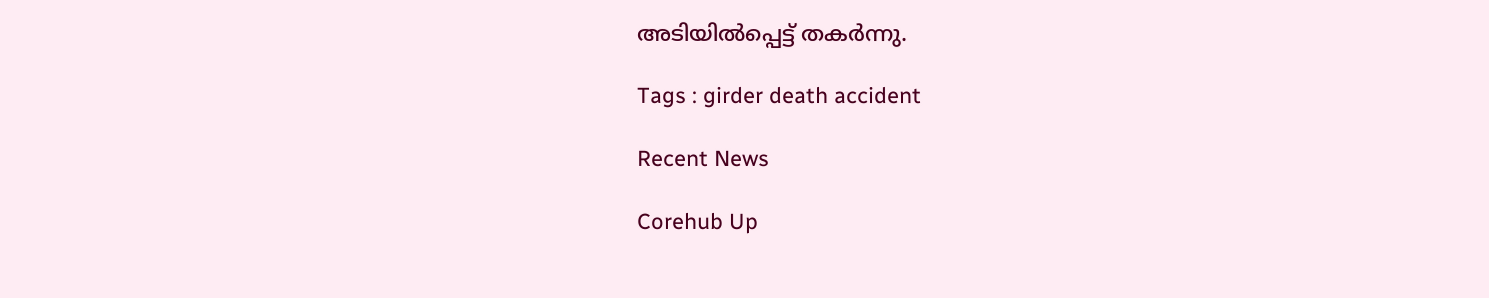അടിയില്‍പ്പെട്ട് തകര്‍ന്നു.

Tags : girder death accident

Recent News

Corehub Up